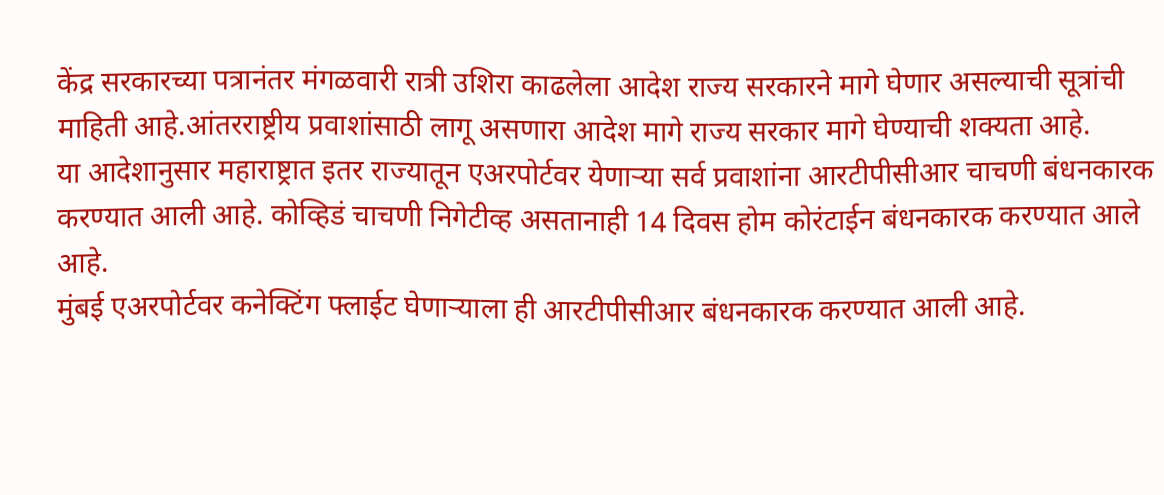केंद्र सरकारच्या पत्रानंतर मंगळवारी रात्री उशिरा काढलेला आदेश राज्य सरकारने मागे घेणार असल्याची सूत्रांची माहिती आहे.आंतरराष्ट्रीय प्रवाशांसाठी लागू असणारा आदेश मागे राज्य सरकार मागे घेण्याची शक्यता आहे.
या आदेशानुसार महाराष्ट्रात इतर राज्यातून एअरपोर्टवर येणाऱ्या सर्व प्रवाशांना आरटीपीसीआर चाचणी बंधनकारक करण्यात आली आहे. कोव्हिडं चाचणी निगेटीव्ह असतानाही 14 दिवस होम कोरंटाईन बंधनकारक करण्यात आले आहे.
मुंबई एअरपोर्टवर कनेक्टिंग फ्लाईट घेणाऱ्याला ही आरटीपीसीआर बंधनकारक करण्यात आली आहे.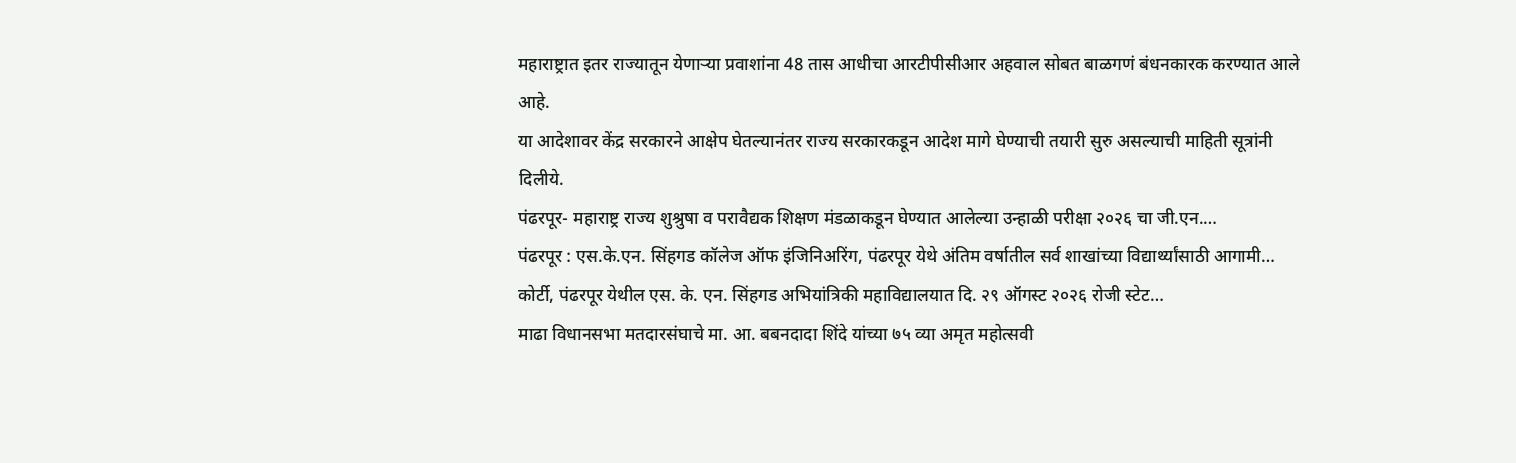महाराष्ट्रात इतर राज्यातून येणाऱ्या प्रवाशांना 48 तास आधीचा आरटीपीसीआर अहवाल सोबत बाळगणं बंधनकारक करण्यात आले आहे.
या आदेशावर केंद्र सरकारने आक्षेप घेतल्यानंतर राज्य सरकारकडून आदेश मागे घेण्याची तयारी सुरु असल्याची माहिती सूत्रांनी दिलीये.
पंढरपूर- महाराष्ट्र राज्य शुश्रुषा व परावैद्यक शिक्षण मंडळाकडून घेण्यात आलेल्या उन्हाळी परीक्षा २०२६ चा जी.एन.…
पंढरपूर : एस.के.एन. सिंहगड कॉलेज ऑफ इंजिनिअरिंग, पंढरपूर येथे अंतिम वर्षातील सर्व शाखांच्या विद्यार्थ्यांसाठी आगामी…
कोर्टी, पंढरपूर येथील एस. के. एन. सिंहगड अभियांत्रिकी महाविद्यालयात दि. २९ ऑगस्ट २०२६ रोजी स्टेट…
माढा विधानसभा मतदारसंघाचे मा. आ. बबनदादा शिंदे यांच्या ७५ व्या अमृत महोत्सवी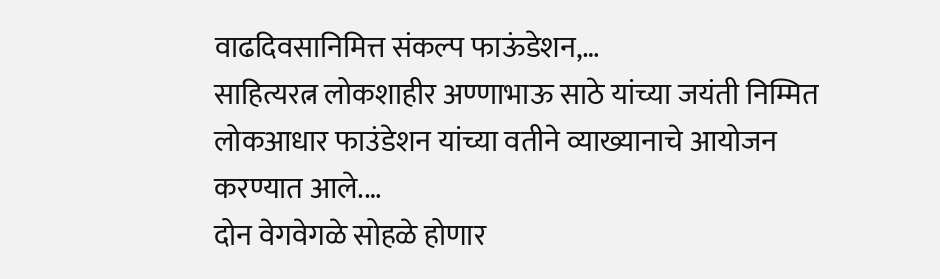वाढदिवसानिमित्त संकल्प फाऊंडेशन,…
साहित्यरत्न लोकशाहीर अण्णाभाऊ साठे यांच्या जयंती निम्मित लोकआधार फाउंडेशन यांच्या वतीने व्याख्यानाचे आयोजन करण्यात आले.…
दोन वेगवेगळे सोहळे होणार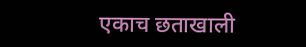एकाच छताखाली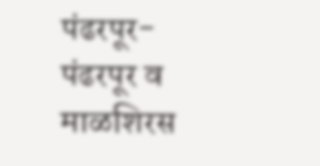पंढरपूर- पंढरपूर व माळशिरस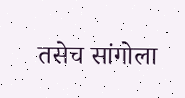तसेच सांगोला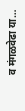व मंगळवेढा या…